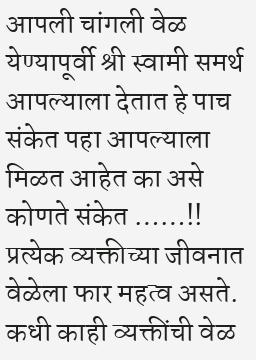आपली चांगली वेळ येण्यापूर्वी श्री स्वामी समर्थ आपल्याला देतात हे पाच संकेत पहा आपल्याला मिळत आहेत का असे कोणते संकेत ……!!
प्रत्येक व्यक्तीच्या जीवनात वेळेला फार महत्व असते. कधी काही व्यक्तींची वेळ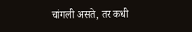चांगली असते, तर कधी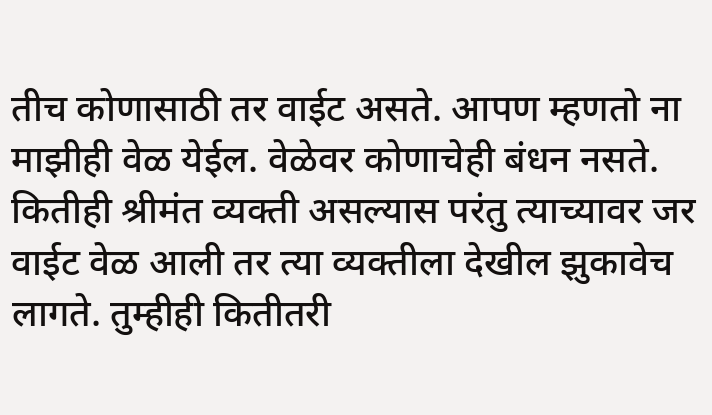तीच कोणासाठी तर वाईट असते. आपण म्हणतो ना माझीही वेळ येईल. वेळेवर कोणाचेही बंधन नसते. कितीही श्रीमंत व्यक्ती असल्यास परंतु त्याच्यावर जर वाईट वेळ आली तर त्या व्यक्तीला देखील झुकावेच लागते. तुम्हीही कितीतरी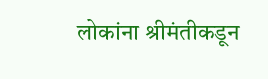लोकांना श्रीमंतीकडून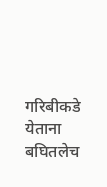गरिबीकडे येताना बघितलेच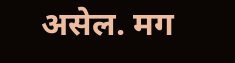असेल. मग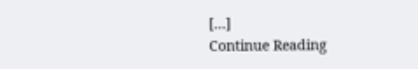[…]
Continue Reading